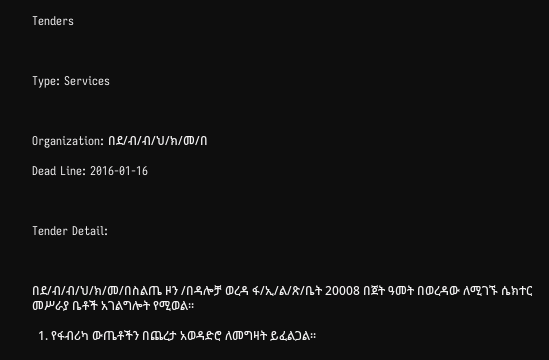Tenders



Type: Services



Organization: በደ/ብ/ብ/ህ/ክ/መ/በ

Dead Line: 2016-01-16



Tender Detail:



በደ/ብ/ብ/ህ/ክ/መ/በስልጤ ዞን /በዳሎቻ ወረዳ ፋ/ኢ/ል/ጽ/ቤት 20008 በጀት ዓመት በወረዳው ለሚገኙ ሴክተር መሥራያ ቤቶች አገልግሎት የሚወል፡፡

  1. የፋብሪካ ውጤቶችን በጨረታ አወዳድሮ ለመግዛት ይፈልጋል፡፡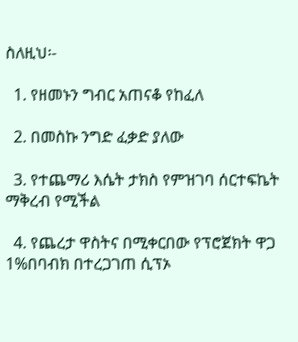ስለዚህ፡-

  1. የዘመኑን ግብር አጠናቆ የከፈለ

  2. በመስኩ ንግድ ፈቃድ ያለው

  3. የተጨማሪ እሴት ታክስ የምዝገባ ሰርተፍኬት ማቅረብ የሚችል

  4. የጨረታ ዋስትና በሚቀርበው የፕሮጀክት ዋጋ 1%በባብክ በተረጋገጠ ሲፕኦ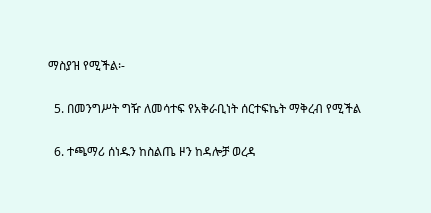ማስያዝ የሚችል፡-

  5. በመንግሥት ግዥ ለመሳተፍ የአቅራቢነት ሰርተፍኬት ማቅረብ የሚችል

  6. ተጫማሪ ሰነዱን ከስልጤ ዞን ከዳሎቻ ወረዳ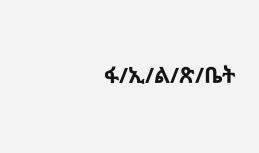ፋ/ኢ/ል/ጽ/ቤት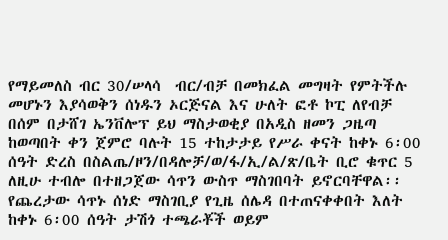የማይመለስ ብር 30/ሠላሳ  ብር/ብቻ በመክፈል መግዛት የምትችሉ መሆኑን እያሳወቅን ሰነዱን ኦርጅናል እና ሁለት ፎቶ ኮፒ ለየብቻ በሰም በታሸገ ኤንቨሎፕ ይህ ማስታወቂያ በአዲስ ዘመን ጋዜጣ ከወጣበት ቀን ጀምሮ ባሉት 15 ተከታታይ የሥራ ቀናት ከቀኑ 6፡00 ሰዓት ድረስ በስልጤ/ዞን/በዳሎቻ/ወ/ፋ/ኢ/ል/ጽ/ቤት ቢሮ ቁጥር 5 ለዚሁ ተብሎ በተዘጋጀው ሳጥን ውስጥ ማስገበባት ይኖርባቸዋል፡፡የጨረታው ሳጥኑ ሰነድ ማስገቢያ የጊዜ ሰሌዳ በተጠናቀቀበት እለት ከቀኑ 6፡00 ሰዓት ታሽጎ ተጫራቾች ወይም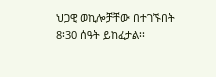ህጋዊ ወኪሎቻቸው በተገኙበት 8፡30 ሰዓት ይከፈታል፡፡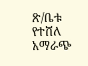ጽ/ቤቱ የተሸለ አማራጭ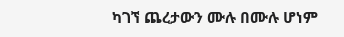ካገኘ ጨረታውን ሙሉ በሙሉ ሆነም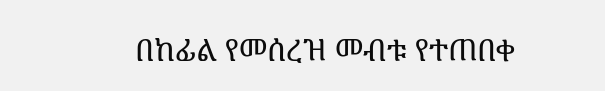በከፊል የመሰረዝ መብቱ የተጠበቀ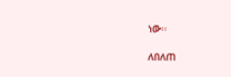ነው፡፡

ለበለጠ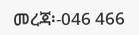መረጃ፡-046 466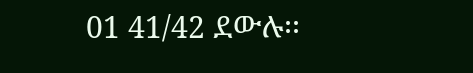01 41/42 ደውሉ፡፡